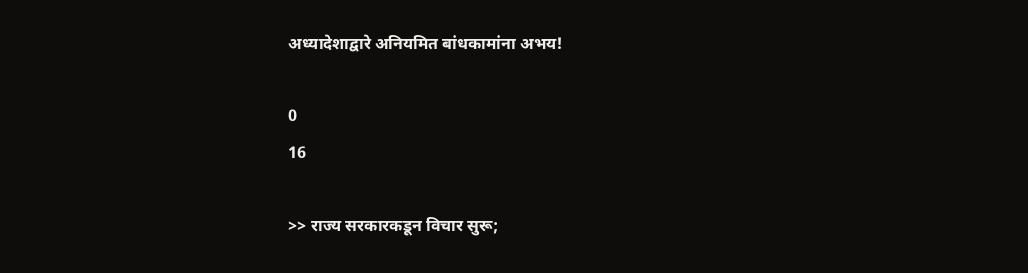अध्यादेशाद्वारे अनियमित बांधकामांना अभय!

0
16

>> राज्य सरकारकडून विचार सुरू;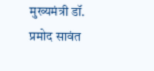मुख्यमंत्री डॉ. प्रमोद सावंत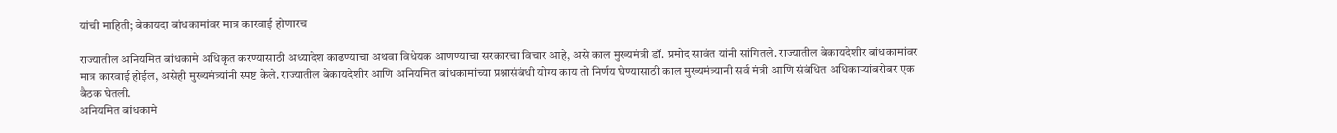यांची माहिती; बेकायदा बांधकामांवर मात्र कारवाई होणारच

राज्यातील अनियमित बांधकामे अधिकृत करण्यासाठी अध्यादेश काढण्याचा अथवा विधेयक आणण्याचा सरकारचा विचार आहे, असे काल मुख्यमंत्री डॉ. प्रमोद सावंत यांनी सांगितले. राज्यातील बेकायदेशीर बांधकामांवर मात्र कारवाई होईल, असेही मुख्यमंत्र्यांनी स्पष्ट केले. राज्यातील बेकायदेशीर आणि अनियमित बांधकामांच्या प्रश्नासंबंधी योग्य काय तो निर्णय घेण्यासाठी काल मुख्यमंत्र्यानी सर्व मंत्री आणि संबंधित अधिकाऱ्यांबरोबर एक बैठक घेतली.
अनियमित बांधकामे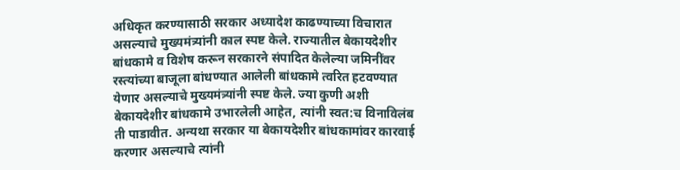अधिकृत करण्यासाठी सरकार अध्यादेश काढण्याच्या विचारात असल्याचे मुख्यमंत्र्यांनी काल स्पष्ट केले. राज्यातील बेकायदेशीर बांधकामे व विशेष करून सरकारने संपादित केलेल्या जमिनींवर रस्त्यांच्या बाजूला बांधण्यात आलेली बांधकामे त्वरित हटवण्यात येणार असल्याचे मुख्यमंत्र्यांनी स्पष्ट केले. ज्या कुणी अशी बेकायदेशीर बांधकामे उभारलेली आहेत, त्यांनी स्वत:च विनाविलंब ती पाडावीत. अन्यथा सरकार या बेकायदेशीर बांधकामांवर कारवाई करणार असल्याचे त्यांनी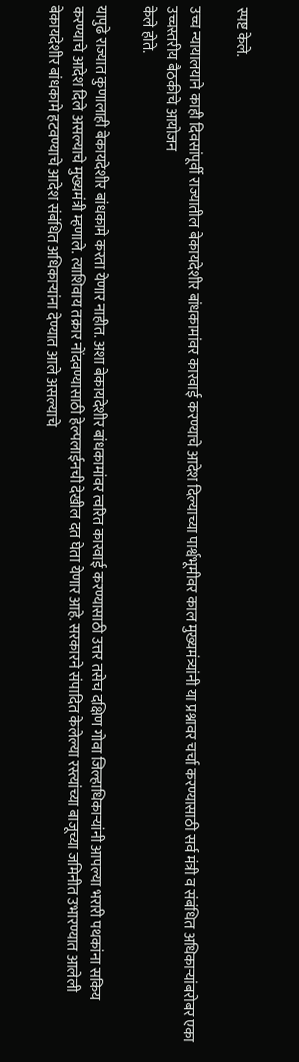स्पष्ट केले.

उच्च न्यायालयाने काही दिवसांपूर्वी राज्यातील बेकायदेशीर बांधकामांवर कारवाई करण्याचे आदेश दिल्याच्या पार्श्वभूमीवर काल मुख्यमंत्र्यांनी या प्रश्नावर चर्चा करण्यासाठी सर्व मंत्री व संबंधित अधिकाऱ्यांबरोबर एका उच्चस्तरीय बैठकीचे आयोजन
केले होते.

यापुढे राज्यात कुणालाही बेकायदेशीर बांधकामे करता येणार नाहीत. अशा बेकायदेशीर बांधकामांवर त्वरित कारवाई करण्यासाठी उत्तर तसेच दक्षिण गोवा जिल्हाधिकाऱ्यांनी आपल्या भरारी पथकांना सकिय करण्याचे आदेश दिले असल्याचे मुख्यमंत्री म्हणाले. त्याशिवाय तक्रार नोंदवण्यासाठी हेल्पलाईनची देखील दत घेता येणार आहे. सरकारने संपादित केलेल्या रस्त्यांच्या बाजूच्या जमिनीत उभारण्यात आलेली बेकायदेशीर बांधकामे हटवण्याचे आदेश संबंधित अधिकाऱ्यांना देण्यात आले असल्याचे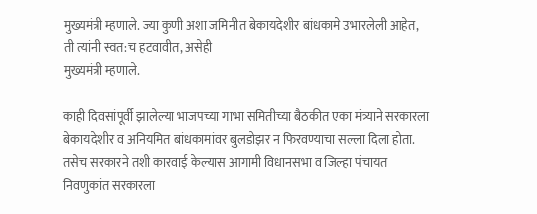मुख्यमंत्री म्हणाले. ज्या कुणी अशा जमिनीत बेकायदेशीर बांधकामे उभारलेली आहेत, ती त्यांनी स्वत:च हटवावीत, असेही
मुख्यमंत्री म्हणाले.

काही दिवसांपूर्वी झालेल्या भाजपच्या गाभा समितीच्या बैठकीत एका मंत्र्याने सरकारला बेकायदेशीर व अनियमित बांधकामांवर बुलडोझर न फिरवण्याचा सल्ला दिला होता. तसेच सरकारने तशी कारवाई केल्यास आगामी विधानसभा व जिल्हा पंचायत निवणुकांत सरकारला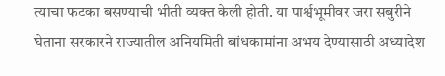त्याचा फटका बसण्याची भीती व्यक्त केली होती. या पार्श्वभूमीवर जरा सबुरीने घेताना सरकारने राज्यातील अनियमिती बांधकामांना अभय देण्यासाठी अध्यादेश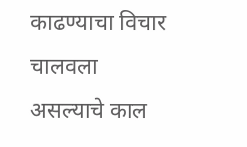काढण्याचा विचार चालवला असल्याचे काल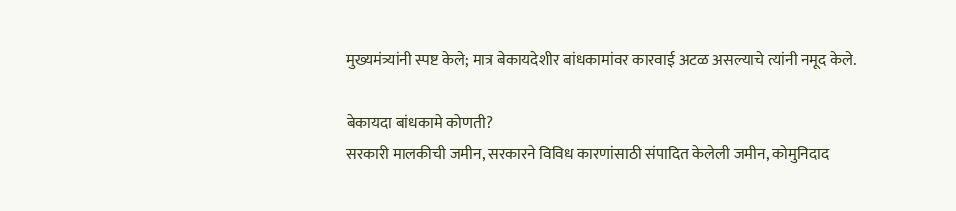मुख्यमंत्र्यांनी स्पष्ट केले; मात्र बेकायदेशीर बांधकामांवर कारवाई अटळ असल्याचे त्यांनी नमूद केले.

बेकायदा बांधकामे कोणती?
सरकारी मालकीची जमीन, सरकारने विविध कारणांसाठी संपादित केलेली जमीन, कोमुनिदाद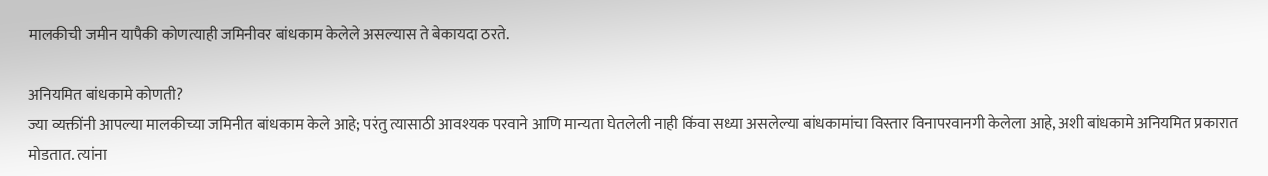मालकीची जमीन यापैकी कोणत्याही जमिनीवर बांधकाम केलेले असल्यास ते बेकायदा ठरते.

अनियमित बांधकामे कोणती?
ज्या व्यक्तींनी आपल्या मालकीच्या जमिनीत बांधकाम केले आहे; परंतु त्यासाठी आवश्यक परवाने आणि मान्यता घेतलेली नाही किंवा सध्या असलेल्या बांधकामांचा विस्तार विनापरवानगी केलेला आहे, अशी बांधकामे अनियमित प्रकारात मोडतात. त्यांना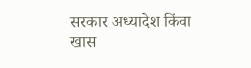सरकार अध्यादेश किंवा खास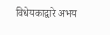विधेयकाद्वारे अभय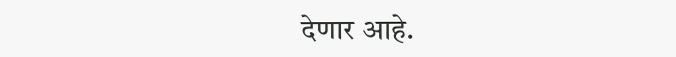देणार आहे.